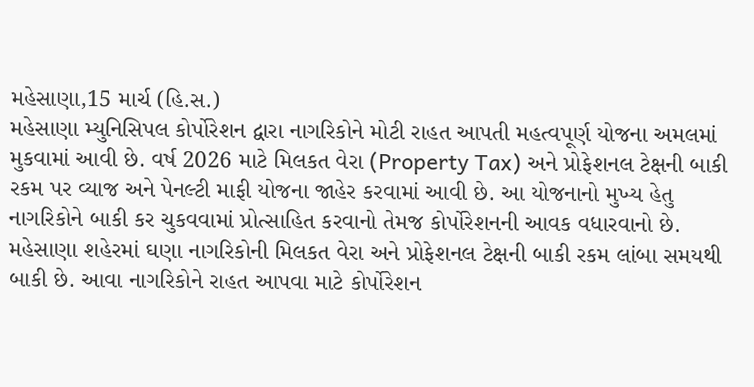મહેસાણા,15 માર્ચ (હિ.સ.)
મહેસાણા મ્યુનિસિપલ કોર્પોરેશન દ્વારા નાગરિકોને મોટી રાહત આપતી મહત્વપૂર્ણ યોજના અમલમાં મુકવામાં આવી છે. વર્ષ 2026 માટે મિલકત વેરા (Property Tax) અને પ્રોફેશનલ ટેક્ષની બાકી રકમ પર વ્યાજ અને પેનલ્ટી માફી યોજના જાહેર કરવામાં આવી છે. આ યોજનાનો મુખ્ય હેતુ નાગરિકોને બાકી કર ચુકવવામાં પ્રોત્સાહિત કરવાનો તેમજ કોર્પોરેશનની આવક વધારવાનો છે.
મહેસાણા શહેરમાં ઘણા નાગરિકોની મિલકત વેરા અને પ્રોફેશનલ ટેક્ષની બાકી રકમ લાંબા સમયથી બાકી છે. આવા નાગરિકોને રાહત આપવા માટે કોર્પોરેશન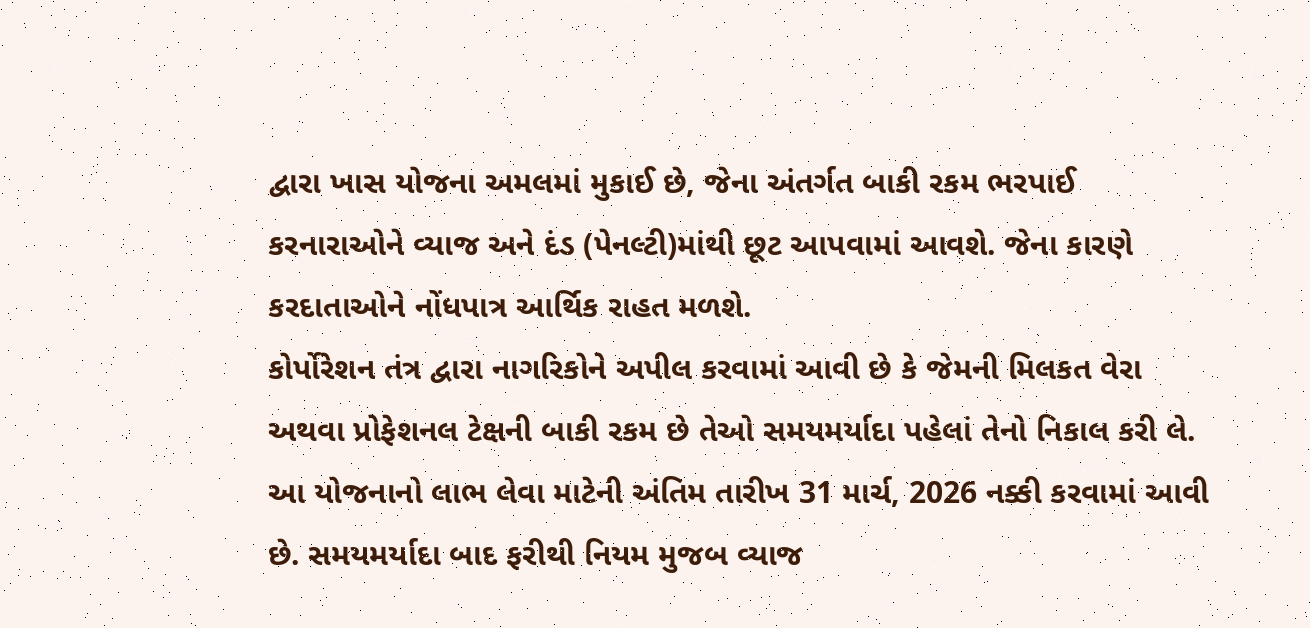દ્વારા ખાસ યોજના અમલમાં મુકાઈ છે, જેના અંતર્ગત બાકી રકમ ભરપાઈ કરનારાઓને વ્યાજ અને દંડ (પેનલ્ટી)માંથી છૂટ આપવામાં આવશે. જેના કારણે કરદાતાઓને નોંધપાત્ર આર્થિક રાહત મળશે.
કોર્પોરેશન તંત્ર દ્વારા નાગરિકોને અપીલ કરવામાં આવી છે કે જેમની મિલકત વેરા અથવા પ્રોફેશનલ ટેક્ષની બાકી રકમ છે તેઓ સમયમર્યાદા પહેલાં તેનો નિકાલ કરી લે. આ યોજનાનો લાભ લેવા માટેની અંતિમ તારીખ 31 માર્ચ, 2026 નક્કી કરવામાં આવી છે. સમયમર્યાદા બાદ ફરીથી નિયમ મુજબ વ્યાજ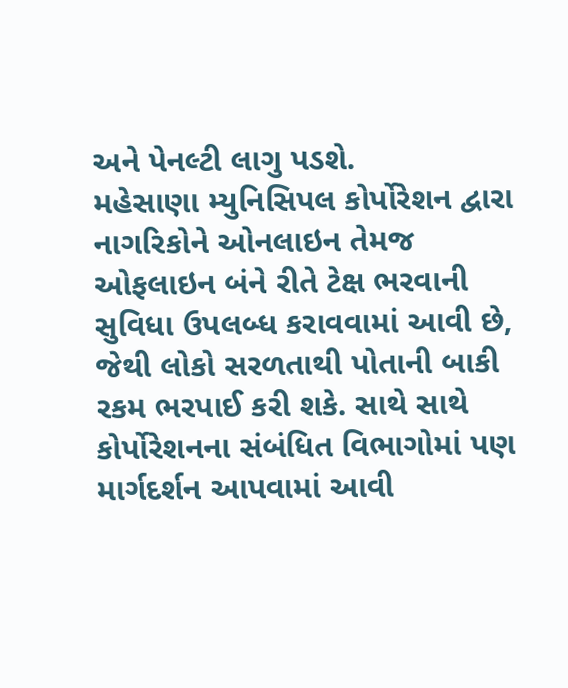અને પેનલ્ટી લાગુ પડશે.
મહેસાણા મ્યુનિસિપલ કોર્પોરેશન દ્વારા નાગરિકોને ઓનલાઇન તેમજ ઓફલાઇન બંને રીતે ટેક્ષ ભરવાની સુવિધા ઉપલબ્ધ કરાવવામાં આવી છે, જેથી લોકો સરળતાથી પોતાની બાકી રકમ ભરપાઈ કરી શકે. સાથે સાથે કોર્પોરેશનના સંબંધિત વિભાગોમાં પણ માર્ગદર્શન આપવામાં આવી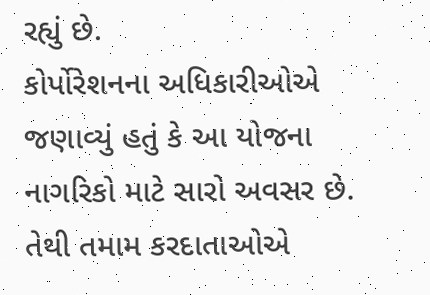રહ્યું છે.
કોર્પોરેશનના અધિકારીઓએ જણાવ્યું હતું કે આ યોજના નાગરિકો માટે સારો અવસર છે. તેથી તમામ કરદાતાઓએ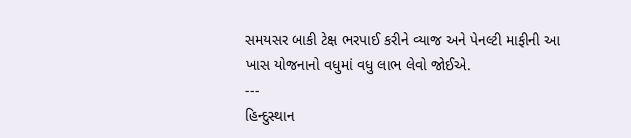સમયસર બાકી ટેક્ષ ભરપાઈ કરીને વ્યાજ અને પેનલ્ટી માફીની આ ખાસ યોજનાનો વધુમાં વધુ લાભ લેવો જોઈએ.
---
હિન્દુસ્થાન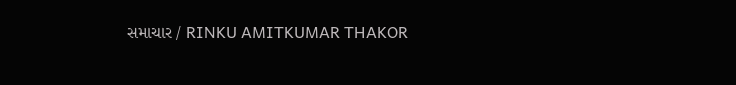સમાચાર / RINKU AMITKUMAR THAKOR